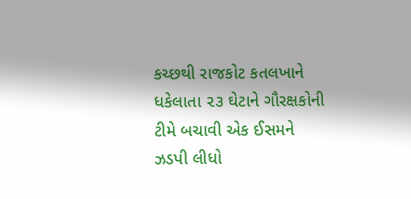કચ્છથી રાજકોટ કતલખાને ધકેલાતા ૨૩ ઘેટાને ગૌરક્ષકોની ટીમે બચાવી એક ઈસમને ઝડપી લીધો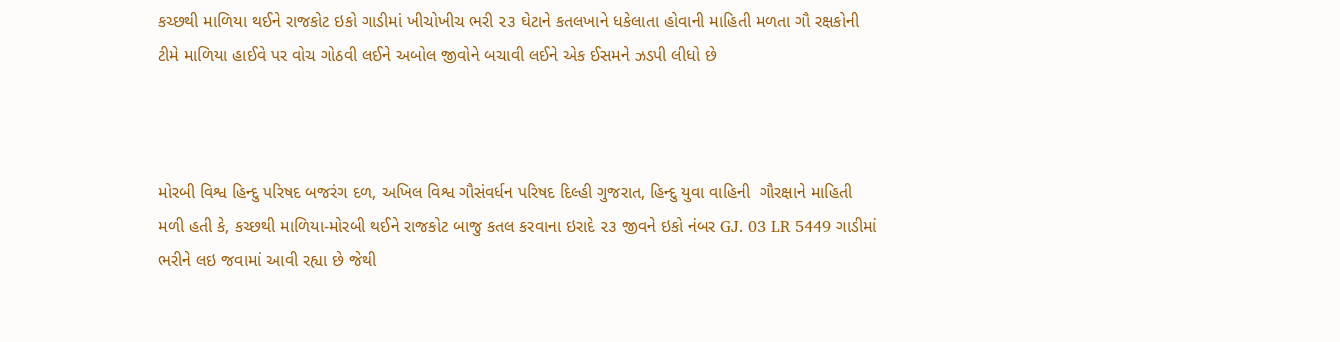કચ્છથી માળિયા થઈને રાજકોટ ઇકો ગાડીમાં ખીચોખીચ ભરી ૨૩ ઘેટાને કતલખાને ધકેલાતા હોવાની માહિતી મળતા ગૌ રક્ષકોની ટીમે માળિયા હાઈવે પર વોચ ગોઠવી લઈને અબોલ જીવોને બચાવી લઈને એક ઈસમને ઝડપી લીધો છે



મોરબી વિશ્વ હિન્દુ પરિષદ બજરંગ દળ, અખિલ વિશ્વ ગૌસંવર્ધન પરિષદ દિલ્હી ગુજરાત, હિન્દુ યુવા વાહિની  ગૌરક્ષાને માહિતી મળી હતી કે, કચ્છથી માળિયા-મોરબી થઈને રાજકોટ બાજુ કતલ કરવાના ઇરાદે ૨૩ જીવને ઇકો નંબર GJ. 03 LR 5449 ગાડીમાં ભરીને લઇ જવામાં આવી રહ્યા છે જેથી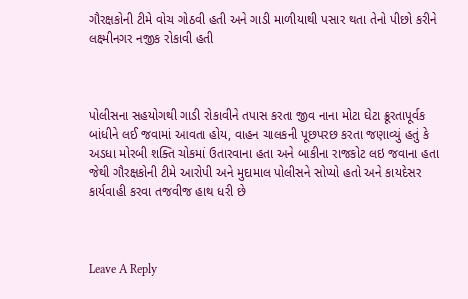ગૌરક્ષકોની ટીમે વોચ ગોઠવી હતી અને ગાડી માળીયાથી પસાર થતા તેનો પીછો કરીને લક્ષ્મીનગર નજીક રોકાવી હતી



પોલીસના સહયોગથી ગાડી રોકાવીને તપાસ કરતા જીવ નાના મોટા ઘેટા ક્રૂરતાપૂર્વક બાંધીને લઈ જવામાં આવતા હોય, વાહન ચાલકની પૂછપરછ કરતા જણાવ્યું હતું કે અડધા મોરબી શક્તિ ચોકમાં ઉતારવાના હતા અને બાકીના રાજકોટ લઇ જવાના હતા જેથી ગૌરક્ષકોની ટીમે આરોપી અને મુદામાલ પોલીસને સોપ્યો હતો અને કાયદેસર કાર્યવાહી કરવા તજવીજ હાથ ધરી છે



Leave A Reply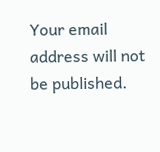Your email address will not be published.